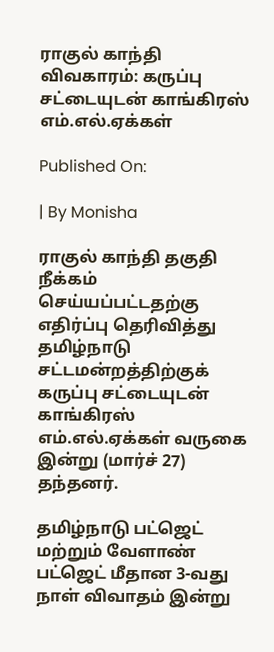ராகுல் காந்தி விவகாரம்: கருப்பு சட்டையுடன் காங்கிரஸ் எம்.எல்.ஏக்கள்

Published On:

| By Monisha

ராகுல் காந்தி தகுதி நீக்கம் செய்யப்பட்டதற்கு எதிர்ப்பு தெரிவித்து தமிழ்நாடு சட்டமன்றத்திற்குக் கருப்பு சட்டையுடன் காங்கிரஸ் எம்.எல்.ஏக்கள் வருகை இன்று (மார்ச் 27) தந்தனர்.

தமிழ்நாடு பட்ஜெட் மற்றும் வேளாண் பட்ஜெட் மீதான 3-வது நாள் விவாதம் இன்று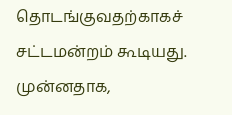தொடங்குவதற்காகச் சட்டமன்றம் கூடியது. முன்னதாக,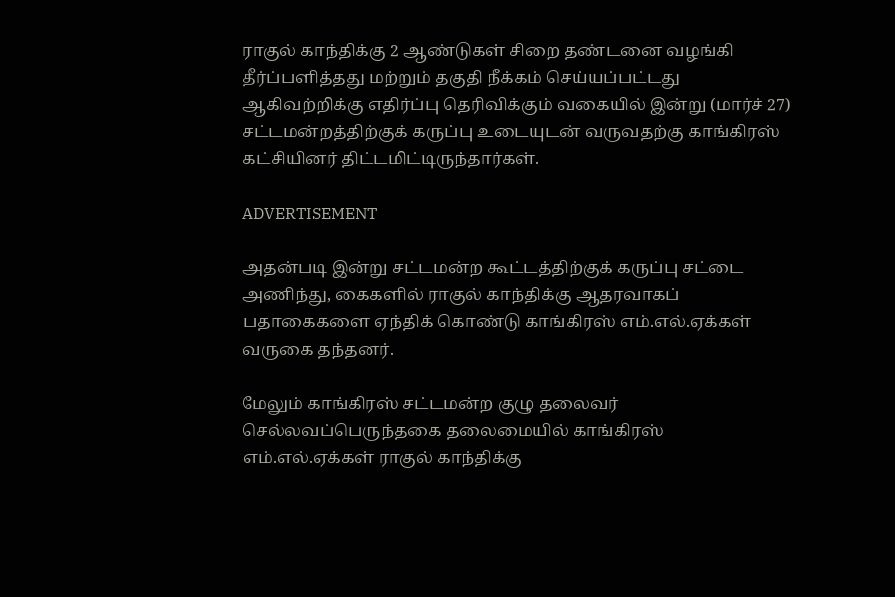ராகுல் காந்திக்கு 2 ஆண்டுகள் சிறை தண்டனை வழங்கி தீர்ப்பளித்தது மற்றும் தகுதி நீக்கம் செய்யப்பட்டது ஆகிவற்றிக்கு எதிர்ப்பு தெரிவிக்கும் வகையில் இன்று (மார்ச் 27) சட்டமன்றத்திற்குக் கருப்பு உடையுடன் வருவதற்கு காங்கிரஸ் கட்சியினர் திட்டமிட்டிருந்தார்கள்.

ADVERTISEMENT

அதன்படி இன்று சட்டமன்ற கூட்டத்திற்குக் கருப்பு சட்டை அணிந்து, கைகளில் ராகுல் காந்திக்கு ஆதரவாகப் பதாகைகளை ஏந்திக் கொண்டு காங்கிரஸ் எம்.எல்.ஏக்கள் வருகை தந்தனர்.

மேலும் காங்கிரஸ் சட்டமன்ற குழு தலைவர் செல்லவப்பெருந்தகை தலைமையில் காங்கிரஸ் எம்.எல்.ஏக்கள் ராகுல் காந்திக்கு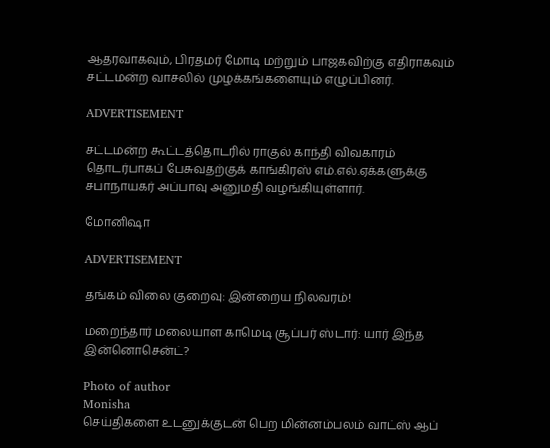ஆதரவாகவும், பிரதமர் மோடி மற்றும் பாஜகவிற்கு எதிராகவும் சட்டமன்ற வாசலில் முழக்கங்களையும் எழுப்பினர்.

ADVERTISEMENT

சட்டமன்ற கூட்டத்தொடரில் ராகுல் காந்தி விவகாரம் தொடர்பாகப் பேசுவதற்குக் காங்கிரஸ் எம்.எல்.ஏக்களுக்கு சபாநாயகர் அப்பாவு அனுமதி வழங்கியுள்ளார்.

மோனிஷா

ADVERTISEMENT

தங்கம் விலை குறைவு: இன்றைய நிலவரம்!

மறைந்தார் மலையாள காமெடி சூப்பர் ஸ்டார்: யார் இந்த இன்னொசென்ட்?

Photo of author
Monisha
செய்திகளை உடனுக்குடன் பெற மின்னம்பலம் வாட்ஸ் ஆப்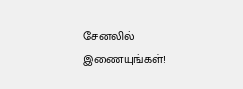சேனலில் இணையுங்கள்!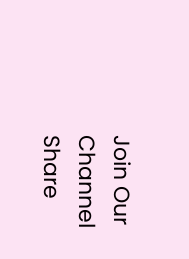Join Our Channel
Share